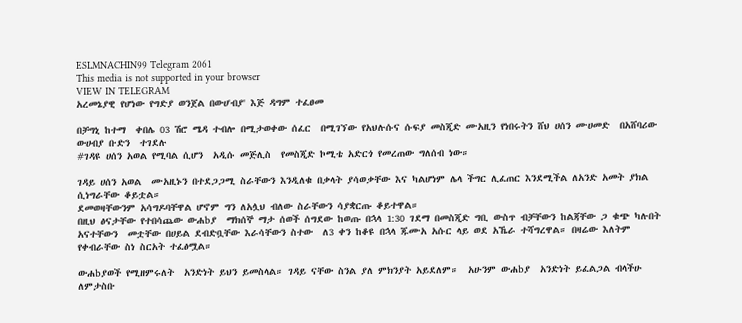ESLMNACHIN99 Telegram 2061
This media is not supported in your browser
VIEW IN TELEGRAM
አረመኔያዊ የሆነው የግድያ ወንጀል በውሀ'ብያ' እጅ ዳግም ተፈፀመ

በቻግኒ ከተማ  ቀበሌ 03 ሽሮ ሜዳ ተብሎ በሚታወቀው ሰፈር  በሚገኘው የአህሉሱና ሱፍያ መስጂድ ሙአዚን የነበሩትን ሸህ ሀሰን ሙሀመድ  በአሸባሪው ውሀብያ ቡድን  ተገደሉ
#ገዳዩ ሀሰን አወል የሚባል ሲሆን  አዲሱ መጅሊስ  የመስጂድ ኮሚቴ አድርጎ የመረጠው ግለሰብ ነው።

ገዳይ ሀሰን አወል  ሙአዚኑን በተደጋጋሚ ስራቸውን እንዲለቁ በቃላት ያሳወቃቸው እና ካልሆነም ሌላ ችግር ሊፈጠር እንደሚችል ለአንድ አመት ያክል ሲነግራቸው ቆይቷል።
ደመወዛቸውንም አሳግዶባቸዋል ሆኖም ግን ለአሏህ ብለው ስራቸውን ሳያቋርጡ ቆይተዋል።
በዚህ ፅናታቸው የተበሳጨው ውሐbያ  ማክሰኞ ማታ ሰወች ሰግደው ከወጡ በኋላ 1:30 ገደማ በመስጂድ ግቢ ውስጥ ብቻቸውን ከልጃቸው ጋ ቁጭ ካሉበት አናተቸውን  መቷቸው በሀይል ደብድቧቸው እራሳቸውን ስተው  ለ3 ቀን ከቆዩ በኋላ ጁሙአ አሱር ላይ ወደ አኼራ ተሻግረዋል። በዛሬው እለትም የቀብራቸው ስነ ስርአት ተፈፅሟል።

ውሐbያወች የሚዘምሩለት  አንድነት ይህን ይመስላል። ገዳይ ናቸው ስንል ያለ ምክንያት አይደለም።  አሁንም ውሐbያ  አንድነት ይፈልጋል ብላችሁ ለምታስቡ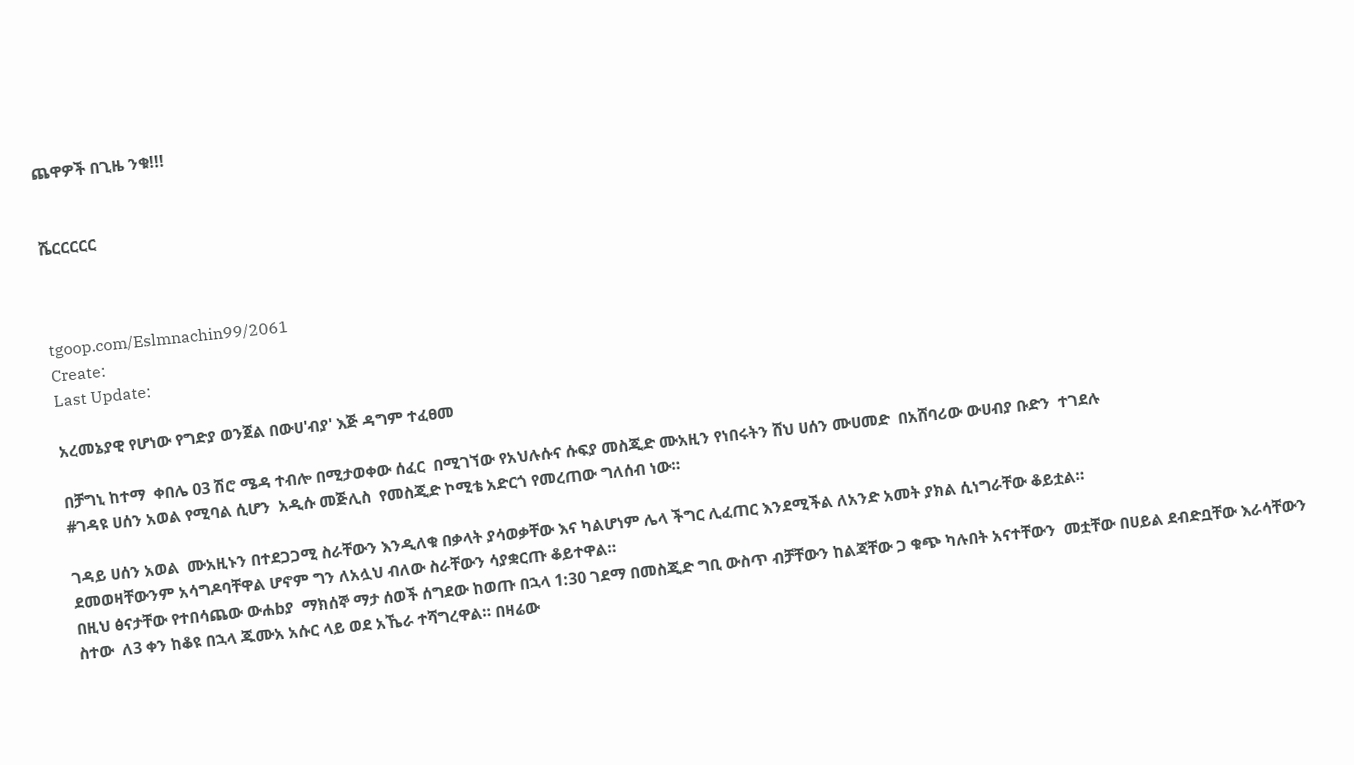ጨዋዎች በጊዜ ንቁ!!!


ሼርርርርር



tgoop.com/Eslmnachin99/2061
Create:
Last Update:

አረመኔያዊ የሆነው የግድያ ወንጀል በውሀ'ብያ' እጅ ዳግም ተፈፀመ

በቻግኒ ከተማ  ቀበሌ 03 ሽሮ ሜዳ ተብሎ በሚታወቀው ሰፈር  በሚገኘው የአህሉሱና ሱፍያ መስጂድ ሙአዚን የነበሩትን ሸህ ሀሰን ሙሀመድ  በአሸባሪው ውሀብያ ቡድን  ተገደሉ
#ገዳዩ ሀሰን አወል የሚባል ሲሆን  አዲሱ መጅሊስ  የመስጂድ ኮሚቴ አድርጎ የመረጠው ግለሰብ ነው።

ገዳይ ሀሰን አወል  ሙአዚኑን በተደጋጋሚ ስራቸውን እንዲለቁ በቃላት ያሳወቃቸው እና ካልሆነም ሌላ ችግር ሊፈጠር እንደሚችል ለአንድ አመት ያክል ሲነግራቸው ቆይቷል።
ደመወዛቸውንም አሳግዶባቸዋል ሆኖም ግን ለአሏህ ብለው ስራቸውን ሳያቋርጡ ቆይተዋል።
በዚህ ፅናታቸው የተበሳጨው ውሐbያ  ማክሰኞ ማታ ሰወች ሰግደው ከወጡ በኋላ 1:30 ገደማ በመስጂድ ግቢ ውስጥ ብቻቸውን ከልጃቸው ጋ ቁጭ ካሉበት አናተቸውን  መቷቸው በሀይል ደብድቧቸው እራሳቸውን ስተው  ለ3 ቀን ከቆዩ በኋላ ጁሙአ አሱር ላይ ወደ አኼራ ተሻግረዋል። በዛሬው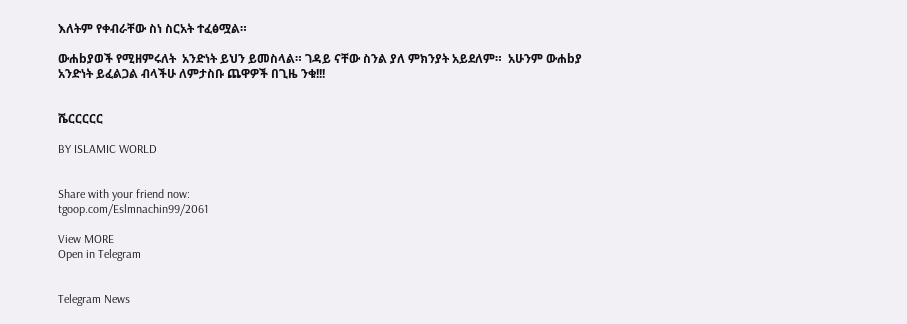እለትም የቀብራቸው ስነ ስርአት ተፈፅሟል።

ውሐbያወች የሚዘምሩለት  አንድነት ይህን ይመስላል። ገዳይ ናቸው ስንል ያለ ምክንያት አይደለም።  አሁንም ውሐbያ  አንድነት ይፈልጋል ብላችሁ ለምታስቡ ጨዋዎች በጊዜ ንቁ!!!


ሼርርርርር

BY ISLAMIC WORLD


Share with your friend now:
tgoop.com/Eslmnachin99/2061

View MORE
Open in Telegram


Telegram News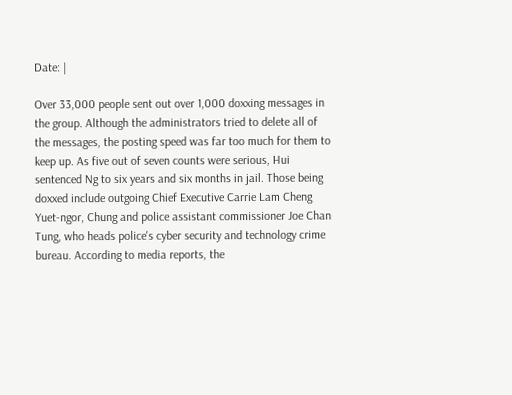Date: |

Over 33,000 people sent out over 1,000 doxxing messages in the group. Although the administrators tried to delete all of the messages, the posting speed was far too much for them to keep up. As five out of seven counts were serious, Hui sentenced Ng to six years and six months in jail. Those being doxxed include outgoing Chief Executive Carrie Lam Cheng Yuet-ngor, Chung and police assistant commissioner Joe Chan Tung, who heads police's cyber security and technology crime bureau. According to media reports, the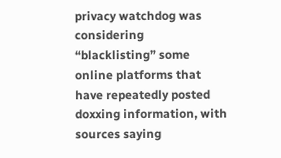privacy watchdog was considering “blacklisting” some online platforms that have repeatedly posted doxxing information, with sources saying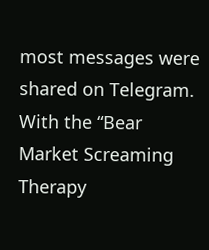most messages were shared on Telegram. With the “Bear Market Screaming Therapy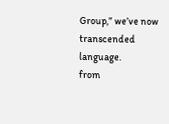Group,” we’ve now transcended language.
from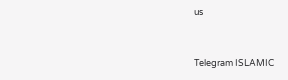us


Telegram ISLAMIC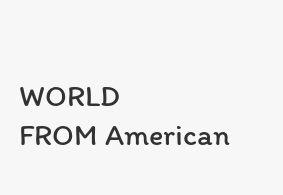WORLD
FROM American